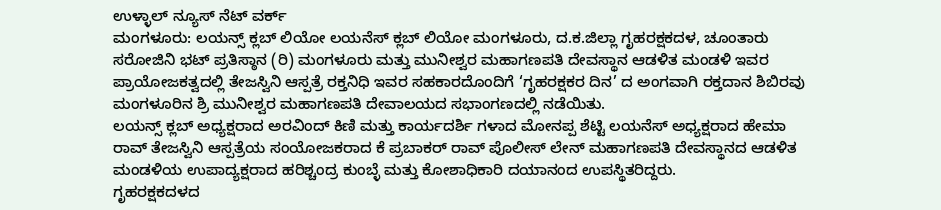ಉಳ್ಳಾಲ್ ನ್ಯೂಸ್ ನೆಟ್ ವರ್ಕ್
ಮಂಗಳೂರು: ಲಯನ್ಸ್ ಕ್ಲಬ್ ಲಿಯೋ ಲಯನೆಸ್ ಕ್ಲಬ್ ಲಿಯೋ ಮಂಗಳೂರು, ದ.ಕ.ಜಿಲ್ಲಾ ಗೃಹರಕ್ಷಕದಳ, ಚೂಂತಾರು ಸರೋಜಿನಿ ಭಟ್ ಪ್ರತಿಸ್ಠಾನ (ರಿ) ಮಂಗಳೂರು ಮತ್ತು ಮುನೀಶ್ವರ ಮಹಾಗಣಪತಿ ದೇವಸ್ಥಾನ ಆಡಳಿತ ಮಂಡಳಿ ಇವರ ಪ್ರಾಯೋಜಕತ್ವದಲ್ಲಿ ತೇಜಸ್ವಿನಿ ಆಸ್ಪತ್ರೆ ರಕ್ತನಿಧಿ ಇವರ ಸಹಕಾರದೊಂದಿಗೆ ‘ಗೃಹರಕ್ಷಕರ ದಿನ’ ದ ಅಂಗವಾಗಿ ರಕ್ತದಾನ ಶಿಬಿರವು ಮಂಗಳೂರಿನ ಶ್ರಿ ಮುನೀಶ್ವರ ಮಹಾಗಣಪತಿ ದೇವಾಲಯದ ಸಭಾಂಗಣದಲ್ಲಿ ನಡೆಯಿತು.
ಲಯನ್ಸ್ ಕ್ಲಬ್ ಅಧ್ಯಕ್ಷರಾದ ಅರವಿಂದ್ ಕಿಣಿ ಮತ್ತು ಕಾರ್ಯದರ್ಶಿ ಗಳಾದ ಮೋನಪ್ಪ ಶೆಟ್ಟಿ ಲಯನೆಸ್ ಅಧ್ಯಕ್ಷರಾದ ಹೇಮಾ ರಾವ್ ತೇಜಸ್ವಿನಿ ಆಸ್ಪತ್ರೆಯ ಸಂಯೋಜಕರಾದ ಕೆ ಪ್ರಬಾಕರ್ ರಾವ್ ಪೊಲೀಸ್ ಲೇನ್ ಮಹಾಗಣಪತಿ ದೇವಸ್ಥಾನದ ಆಡಳಿತ ಮಂಡಳಿಯ ಉಪಾದ್ಯಕ್ಷರಾದ ಹರಿಶ್ಚಂದ್ರ ಕುಂಬ್ಳೆ ಮತ್ತು ಕೋಶಾಧಿಕಾರಿ ದಯಾನಂದ ಉಪಸ್ಥಿತರಿದ್ದರು.
ಗೃಹರಕ್ಷಕದಳದ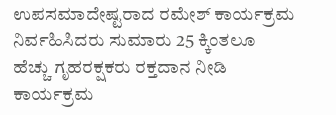ಉಪಸಮಾದೇಷ್ಟರಾದ ರಮೇಶ್ ಕಾರ್ಯಕ್ರಮ ನಿರ್ವಹಿಸಿದರು ಸುಮಾರು 25 ಕ್ಕಿಂತಲೂ ಹೆಚ್ಚು ಗೃಹರಕ್ಷಕರು ರಕ್ತದಾನ ನೀಡಿ ಕಾರ್ಯಕ್ರಮ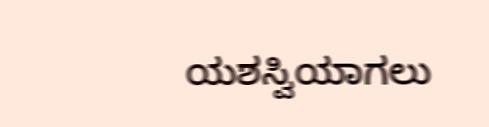ಯಶಸ್ವಿಯಾಗಲು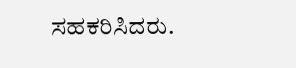ಸಹಕರಿಸಿದರು.